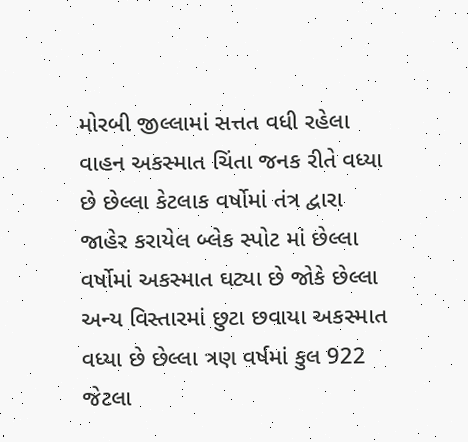મોરબી જીલ્લામાં સત્તત વધી રહેલા વાહન અકસ્માત ચિંતા જનક રીતે વધ્યા છે છેલ્લા કેટલાક વર્ષોમાં તંત્ર દ્વારા જાહેર કરાયેલ બ્લેક સ્પોટ માં છેલ્લા વર્ષોમાં અકસ્માત ઘટ્યા છે જોકે છેલ્લા અન્ય વિસ્તારમાં છુટા છવાયા અકસ્માત વધ્યા છે છેલ્લા ત્રણ વર્ષમાં કુલ 922 જેટલા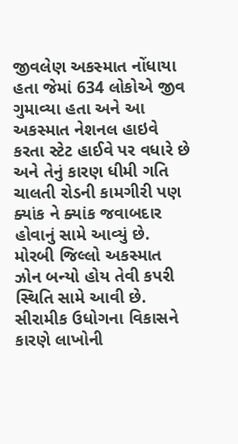જીવલેણ અકસ્માત નોંધાયા હતા જેમાં 634 લોકોએ જીવ ગુમાવ્યા હતા અને આ અકસ્માત નેશનલ હાઇવે કરતા સ્ટેટ હાઈવે પર વધારે છે અને તેનું કારણ ધીમી ગતિ ચાલતી રોડની કામગીરી પણ ક્યાંક ને ક્યાંક જવાબદાર હોવાનું સામે આવ્યું છે.
મોરબી જિલ્લો અકસ્માત ઝોન બન્યો હોય તેવી કપરી સ્થિતિ સામે આવી છે. સીરામીક ઉધોગના વિકાસને કારણે લાખોની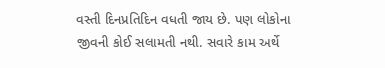વસ્તી દિનપ્રતિદિન વધતી જાય છે. પણ લોકોના જીવની કોઈ સલામતી નથી. સવારે કામ અર્થે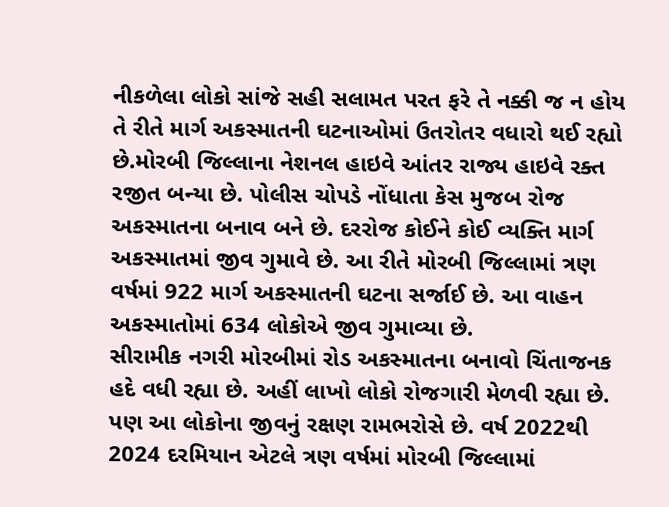નીકળેલા લોકો સાંજે સહી સલામત પરત ફરે તે નક્કી જ ન હોય તે રીતે માર્ગ અકસ્માતની ઘટનાઓમાં ઉતરોતર વધારો થઈ રહ્યો છે.મોરબી જિલ્લાના નેશનલ હાઇવે આંતર રાજ્ય હાઇવે રક્ત રજીત બન્યા છે. પોલીસ ચોપડે નોંધાતા કેસ મુજબ રોજ અકસ્માતના બનાવ બને છે. દરરોજ કોઈને કોઈ વ્યક્તિ માર્ગ અકસ્માતમાં જીવ ગુમાવે છે. આ રીતે મોરબી જિલ્લામાં ત્રણ વર્ષમાં 922 માર્ગ અકસ્માતની ઘટના સર્જાઈ છે. આ વાહન અકસ્માતોમાં 634 લોકોએ જીવ ગુમાવ્યા છે.
સીરામીક નગરી મોરબીમાં રોડ અકસ્માતના બનાવો ચિંતાજનક હદે વધી રહ્યા છે. અહીં લાખો લોકો રોજગારી મેળવી રહ્યા છે. પણ આ લોકોના જીવનું રક્ષણ રામભરોસે છે. વર્ષ 2022થી 2024 દરમિયાન એટલે ત્રણ વર્ષમાં મોરબી જિલ્લામાં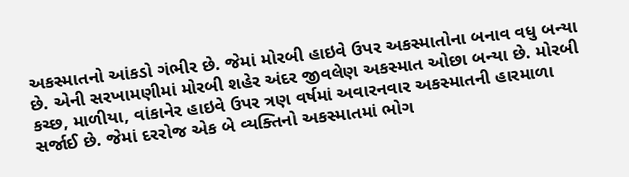અકસ્માતનો આંકડો ગંભીર છે. જેમાં મોરબી હાઇવે ઉપર અકસ્માતોના બનાવ વધુ બન્યા છે. એની સરખામણીમાં મોરબી શહેર અંદર જીવલેણ અકસ્માત ઓછા બન્યા છે. મોરબી કચ્છ, માળીયા, વાંકાનેર હાઇવે ઉપર ત્રણ વર્ષમાં અવારનવાર અકસ્માતની હારમાળા સર્જાઈ છે. જેમાં દરરોજ એક બે વ્યક્તિનો અકસ્માતમાં ભોગ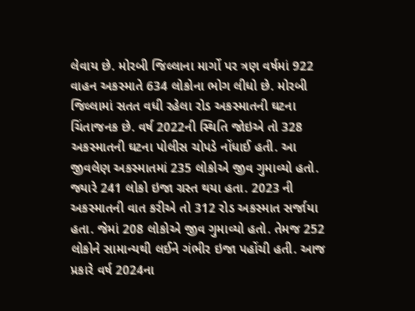લેવાય છે. મોરબી જિલ્લાના માર્ગો પર ત્રણ વર્ષમાં 922 વાહન અકસ્માતે 634 લોકોના ભોગ લીધો છે. મોરબી જિલ્લામાં સતત વધી રહેલા રોડ અકસ્માતની ઘટના ચિંતાજનક છે. વર્ષ 2022ની સ્થિતિ જોઇએ તો 328 અકસ્માતની ઘટના પોલીસ ચોપડે નોંધાઈ હતી. આ જીવલેણ અકસ્માતમાં 235 લોકોએ જીવ ગુમાવ્યો હતો. જ્યારે 241 લોકો ઇજા ગ્રસ્ત થયા હતા. 2023 ની અકસ્માતની વાત કરીએ તો 312 રોડ અકસ્માત સર્જાયા હતા. જેમાં 208 લોકોએ જીવ ગુમાવ્યો હતો. તેમજ 252 લોકોને સામાન્યથી લઈને ગંભીર ઇજા પહોંચી હતી. આજ પ્રકારે વર્ષ 2024ના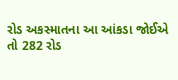રોડ અકસ્માતના આ આંકડા જોઈએ તો 282 રોડ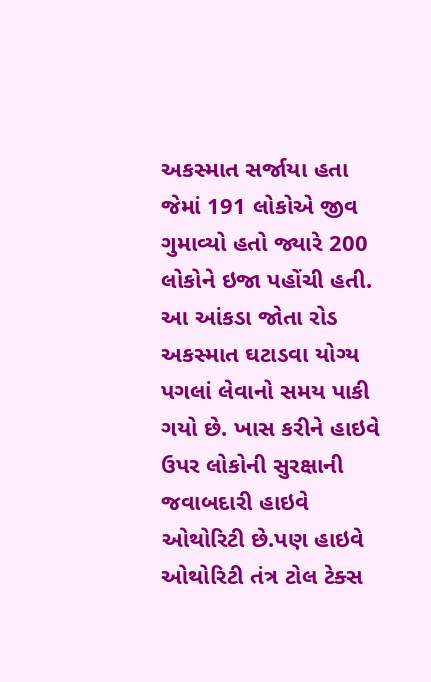અકસ્માત સર્જાયા હતા જેમાં 191 લોકોએ જીવ ગુમાવ્યો હતો જ્યારે 200 લોકોને ઇજા પહોંચી હતી. આ આંકડા જોતા રોડ અકસ્માત ઘટાડવા યોગ્ય પગલાં લેવાનો સમય પાકી ગયો છે. ખાસ કરીને હાઇવે ઉપર લોકોની સુરક્ષાની જવાબદારી હાઇવે ઓથોરિટી છે.પણ હાઇવે ઓથોરિટી તંત્ર ટોલ ટેક્સ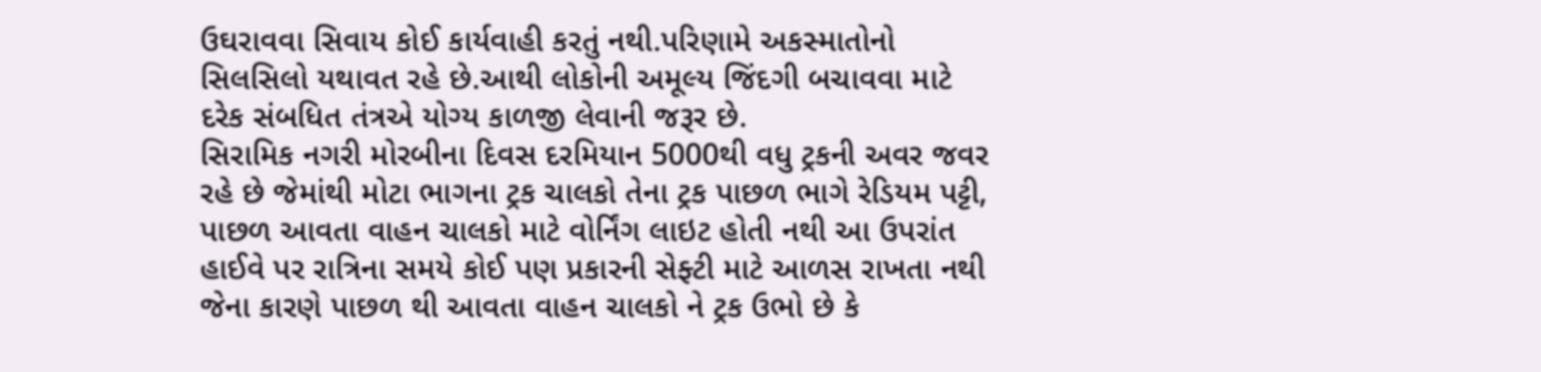ઉઘરાવવા સિવાય કોઈ કાર્યવાહી કરતું નથી.પરિણામે અકસ્માતોનો સિલસિલો યથાવત રહે છે.આથી લોકોની અમૂલ્ય જિંદગી બચાવવા માટે દરેક સંબધિત તંત્રએ યોગ્ય કાળજી લેવાની જરૂર છે.
સિરામિક નગરી મોરબીના દિવસ દરમિયાન 5000થી વધુ ટ્રકની અવર જવર રહે છે જેમાંથી મોટા ભાગના ટ્રક ચાલકો તેના ટ્રક પાછળ ભાગે રેડિયમ પટ્ટી, પાછળ આવતા વાહન ચાલકો માટે વોર્નિંગ લાઇટ હોતી નથી આ ઉપરાંત હાઈવે પર રાત્રિના સમયે કોઈ પણ પ્રકારની સેફ્ટી માટે આળસ રાખતા નથી જેના કારણે પાછળ થી આવતા વાહન ચાલકો ને ટ્રક ઉભો છે કે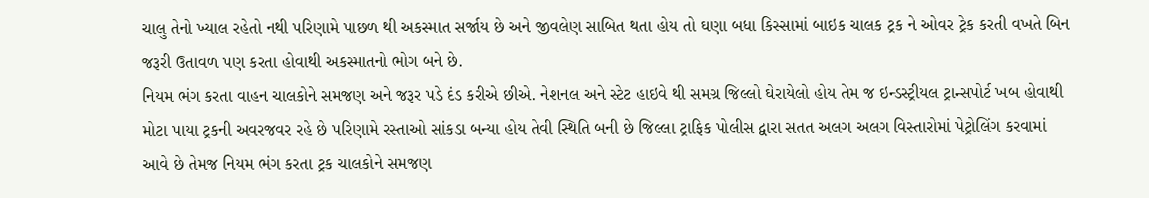ચાલુ તેનો ખ્યાલ રહેતો નથી પરિણામે પાછળ થી અકસ્માત સર્જાય છે અને જીવલેણ સાબિત થતા હોય તો ઘણા બધા કિસ્સામાં બાઇક ચાલક ટ્રક ને ઓવર ટ્રેક કરતી વખતે બિન જરૂરી ઉતાવળ પણ કરતા હોવાથી અકસ્માતનો ભોગ બને છે.
નિયમ ભંગ કરતા વાહન ચાલકોને સમજણ અને જરૂર પડે દંડ કરીએ છીએ. નેશનલ અને સ્ટેટ હાઇવે થી સમગ્ર જિલ્લો ઘેરાયેલો હોય તેમ જ ઇન્ડસ્ટ્રીયલ ટ્રાન્સપોર્ટ ખબ હોવાથી મોટા પાયા ટ્રકની અવરજવર રહે છે પરિણામે રસ્તાઓ સાંકડા બન્યા હોય તેવી સ્થિતિ બની છે જિલ્લા ટ્રાફિક પોલીસ દ્વારા સતત અલગ અલગ વિસ્તારોમાં પેટ્રોલિંગ કરવામાં આવે છે તેમજ નિયમ ભંગ કરતા ટ્રક ચાલકોને સમજણ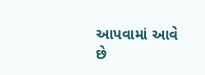આપવામાં આવે છે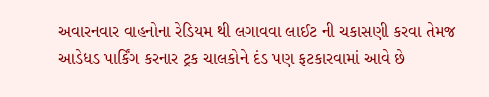અવારનવાર વાહનોના રેડિયમ થી લગાવવા લાઈટ ની ચકાસણી કરવા તેમજ આડેધડ પાર્કિંગ કરનાર ટ્રક ચાલકોને દંડ પણ ફટકારવામાં આવે છે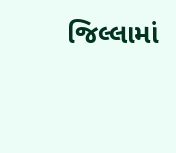જિલ્લામાં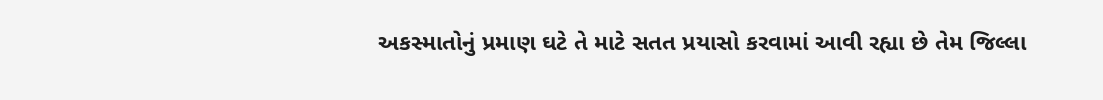અકસ્માતોનું પ્રમાણ ઘટે તે માટે સતત પ્રયાસો કરવામાં આવી રહ્યા છે તેમ જિલ્લા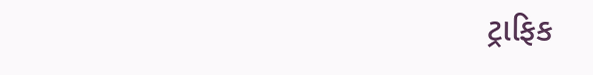ટ્રાફિક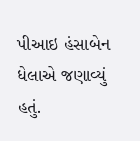પીઆઇ હંસાબેન ધેલાએ જણાવ્યું હતું.